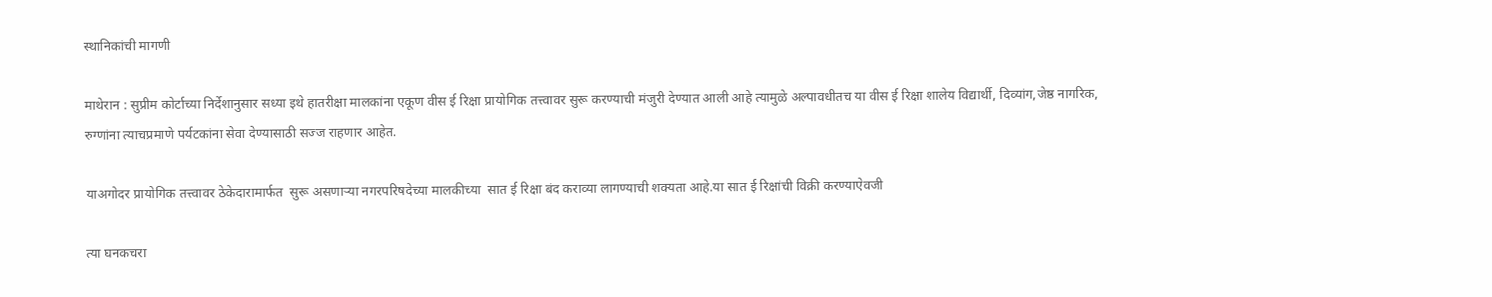स्थानिकांची मागणी

माथेरान : सुप्रीम कोर्टाच्या निर्देशानुसार सध्या इथे हातरीक्षा मालकांना एकूण वीस ई रिक्षा प्रायोगिक तत्त्वावर सुरू करण्याची मंजुरी देण्यात आली आहे त्यामुळे अल्पावधीतच या वीस ई रिक्षा शालेय विद्यार्थी, दिव्यांग,जेष्ठ नागरिक, रुग्णांना त्याचप्रमाणे पर्यटकांना सेवा देण्यासाठी सज्ज राहणार आहेत.

याअगोदर प्रायोगिक तत्त्वावर ठेकेदारामार्फत  सुरू असणाऱ्या नगरपरिषदेच्या मालकीच्या  सात ई रिक्षा बंद कराव्या लागण्याची शक्यता आहे.या सात ई रिक्षांची विक्री करण्याऐवजी

त्या घनकचरा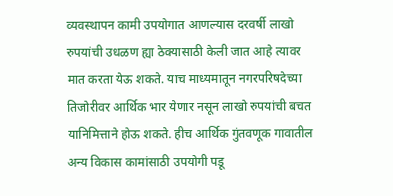व्यवस्थापन कामी उपयोगात आणल्यास दरवर्षी लाखो रुपयांची उधळण ह्या ठेक्यासाठी केली जात आहे त्यावर मात करता येऊ शकते. याच माध्यमातून नगरपरिषदेच्या तिजोरीवर आर्थिक भार येणार नसून लाखो रुपयांची बचत यानिमित्ताने होऊ शकते. हीच आर्थिक गुंतवणूक गावातील अन्य विकास कामांसाठी उपयोगी पडू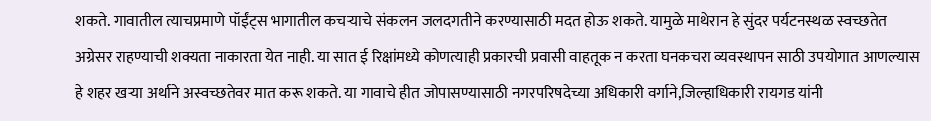शकते. गावातील त्याचप्रमाणे पॉईंट्स भागातील कचऱ्याचे संकलन जलदगतीने करण्यासाठी मदत होऊ शकते. यामुळे माथेरान हे सुंदर पर्यटनस्थळ स्वच्छतेत अग्रेसर राहण्याची शक्यता नाकारता येत नाही. या सात ई रिक्षांमध्ये कोणत्याही प्रकारची प्रवासी वाहतूक न करता घनकचरा व्यवस्थापन साठी उपयोगात आणल्यास हे शहर खऱ्या अर्थाने अस्वच्छतेवर मात करू शकते. या गावाचे हीत जोपासण्यासाठी नगरपरिषदेच्या अधिकारी वर्गाने,जिल्हाधिकारी रायगड यांनी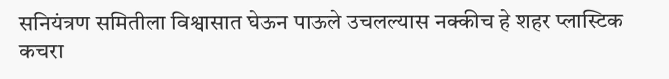सनियंत्रण समितीला विश्वासात घेऊन पाऊले उचलल्यास नक्कीच हे शहर प्लास्टिक कचरा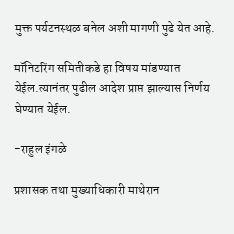मुक्त पर्यटनस्थळ बनेल अशी मागणी पुढे येत आहे.

मॉनिटरिंग समितीकडे हा विषय मांडण्यात येईल.त्यानंतर पुढील आदेश प्राप्त झाल्यास निर्णय घेण्यात येईल.

-राहुल इंगळे

प्रशासक तथा मुख्याधिकारी माथेरान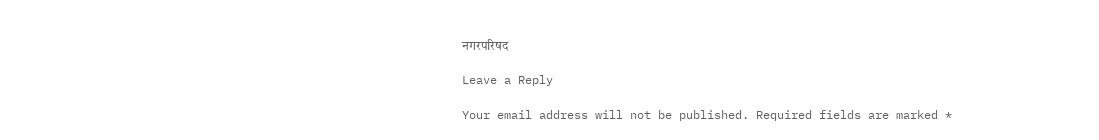नगरपरिषद

Leave a Reply

Your email address will not be published. Required fields are marked *